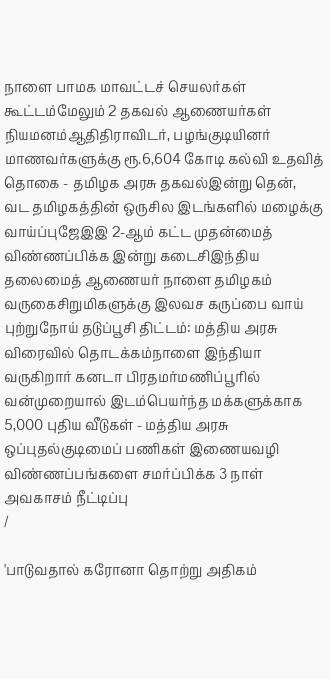நாளை பாமக மாவட்டச் செயலர்கள் கூட்டம்மேலும் 2 தகவல் ஆணையர்கள் நியமனம்ஆதிதிராவிடர், பழங்குடியினர் மாணவர்களுக்கு ரூ.6,604 கோடி கல்வி உதவித் தொகை - தமிழக அரசு தகவல்இன்று தென், வட தமிழகத்தின் ஒருசில இடங்களில் மழைக்கு வாய்ப்புஜேஇஇ 2-ஆம் கட்ட முதன்மைத் விண்ணப்பிக்க இன்று கடைசிஇந்திய தலைமைத் ஆணையர் நாளை தமிழகம் வருகைசிறுமிகளுக்கு இலவச கருப்பை வாய் புற்றுநோய் தடுப்பூசி திட்டம்: மத்திய அரசு விரைவில் தொடக்கம்நாளை இந்தியா வருகிறார் கனடா பிரதமர்மணிப்பூரில் வன்முறையால் இடம்பெயர்ந்த மக்களுக்காக 5,000 புதிய வீடுகள் - மத்திய அரசு ஒப்புதல்குடிமைப் பணிகள் இணையவழி விண்ணப்பங்களை சமர்ப்பிக்க 3 நாள் அவகாசம் நீட்டிப்பு
/

'பாடுவதால் கரோனா தொற்று அதிகம்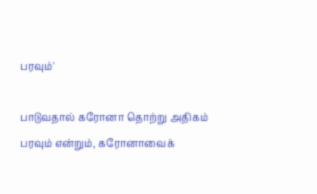பரவும்'

பாடுவதால் கரோனா தொற்று அதிகம் பரவும் என்றும், கரோனாவைக்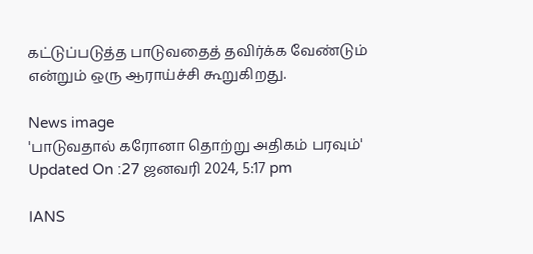கட்டுப்படுத்த பாடுவதைத் தவிர்க்க வேண்டும் என்றும் ஒரு ஆராய்ச்சி கூறுகிறது.

News image
'பாடுவதால் கரோனா தொற்று அதிகம் பரவும்'
Updated On :27 ஜனவரி 2024, 5:17 pm

IANS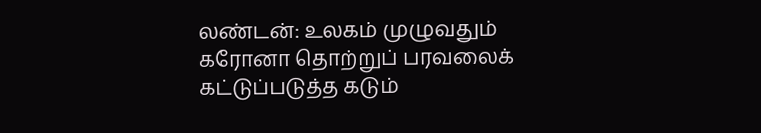லண்டன்: உலகம் முழுவதும் கரோனா தொற்றுப் பரவலைக் கட்டுப்படுத்த கடும்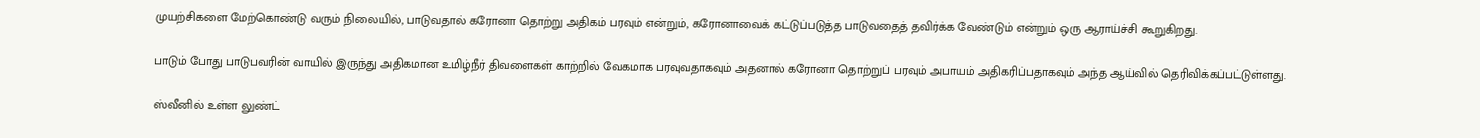முயற்சிகளை மேற்கொண்டு வரும் நிலையில், பாடுவதால் கரோனா தொற்று அதிகம் பரவும் என்றும், கரோனாவைக் கட்டுப்படுத்த பாடுவதைத் தவிர்க்க வேண்டும் என்றும் ஒரு ஆராய்ச்சி கூறுகிறது.

பாடும் போது பாடுபவரின் வாயில் இருந்து அதிகமான உமிழ்நீர் திவளைகள் காற்றில் வேகமாக பரவுவதாகவும் அதனால் கரோனா தொற்றுப் பரவும் அபாயம் அதிகரிப்பதாகவும் அந்த ஆய்வில் தெரிவிக்கப்பட்டுள்ளது.

ஸ்வீனில் உள்ள லுண்ட்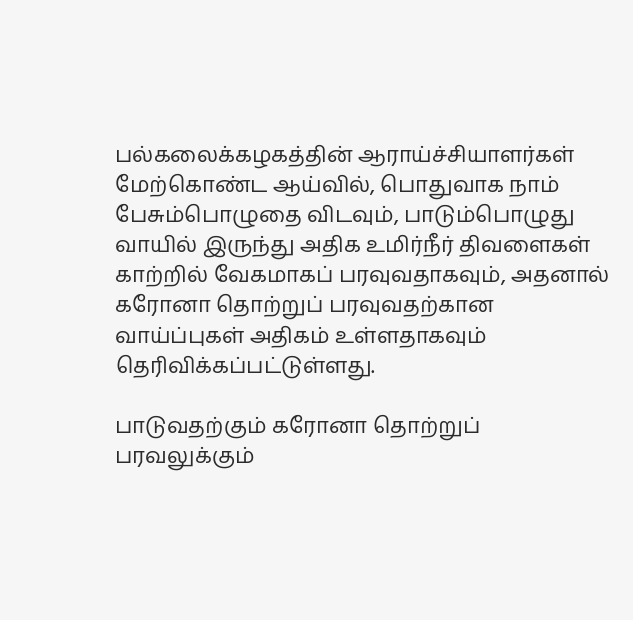பல்கலைக்கழகத்தின் ஆராய்ச்சியாளர்கள் மேற்கொண்ட ஆய்வில், பொதுவாக நாம் பேசும்பொழுதை விடவும், பாடும்பொழுது வாயில் இருந்து அதிக உமிர்நீர் திவளைகள் காற்றில் வேகமாகப் பரவுவதாகவும், அதனால் கரோனா தொற்றுப் பரவுவதற்கான வாய்ப்புகள் அதிகம் உள்ளதாகவும் தெரிவிக்கப்பட்டுள்ளது.

பாடுவதற்கும் கரோனா தொற்றுப் பரவலுக்கும்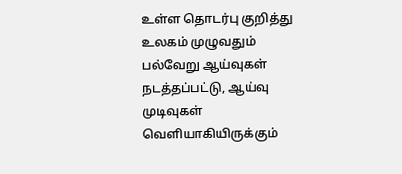உள்ள தொடர்பு குறித்து உலகம் முழுவதும் பல்வேறு ஆய்வுகள் நடத்தப்பட்டு, ஆய்வு முடிவுகள் வெளியாகியிருக்கும்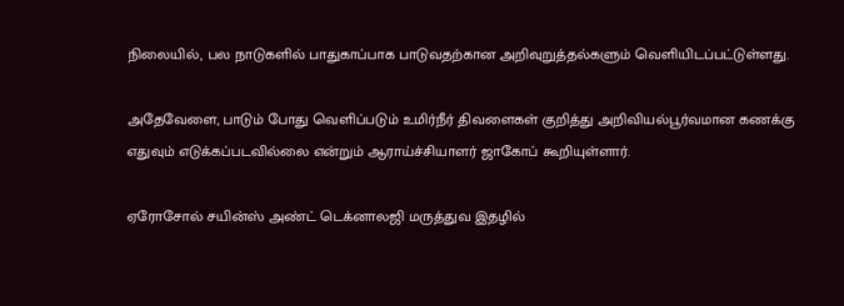நிலையில், பல நாடுகளில் பாதுகாப்பாக பாடுவதற்கான அறிவுறுத்தல்களும் வெளியிடப்பட்டுள்ளது.

அதேவேளை, பாடும் போது வெளிப்படும் உமிர்நீர் திவளைகள் குறித்து அறிவியல்பூர்வமான கணக்கு எதுவும் எடுக்கப்படவில்லை என்றும் ஆராய்ச்சியாளர் ஜாகோப் கூறியுள்ளார்.

ஏரோசோல் சயின்ஸ் அண்ட் டெக்னாலஜி மருத்துவ இதழில்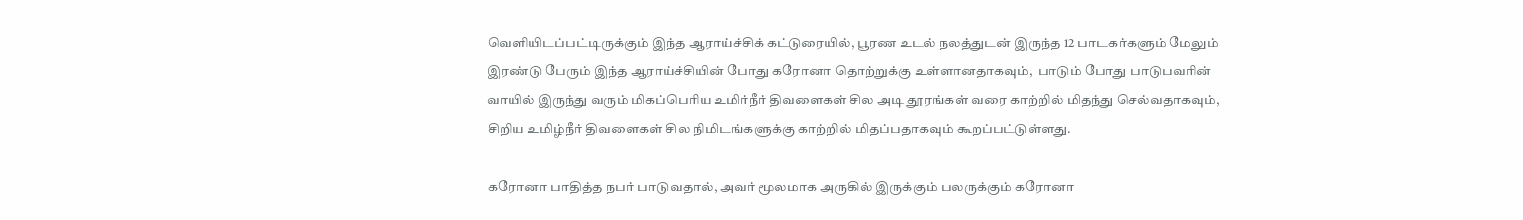வெளியிடப்பட்டிருக்கும் இந்த ஆராய்ச்சிக் கட்டுரையில், பூரண உடல் நலத்துடன் இருந்த 12 பாடகர்களும் மேலும் இரண்டு பேரும் இந்த ஆராய்ச்சியின் போது கரோனா தொற்றுக்கு உள்ளானதாகவும்,  பாடும் போது பாடுபவரின் வாயில் இருந்து வரும் மிகப்பெரிய உமிர்நீர் திவளைகள் சில அடி தூரங்கள் வரை காற்றில் மிதந்து செல்வதாகவும், சிறிய உமிழ்நீர் திவளைகள் சில நிமிடங்களுக்கு காற்றில் மிதப்பதாகவும் கூறப்பட்டுள்ளது.

கரோனா பாதித்த நபர் பாடுவதால், அவர் மூலமாக அருகில் இருக்கும் பலருக்கும் கரோனா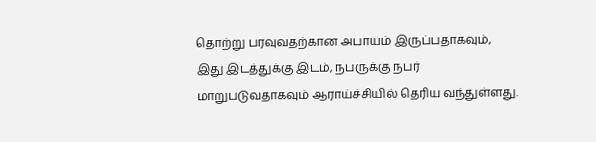தொற்று பரவுவதற்கான அபாயம் இருப்பதாகவும், இது இடத்துக்கு இடம், நபருக்கு நபர் மாறுபடுவதாகவும் ஆராய்ச்சியில் தெரிய வந்துள்ளது.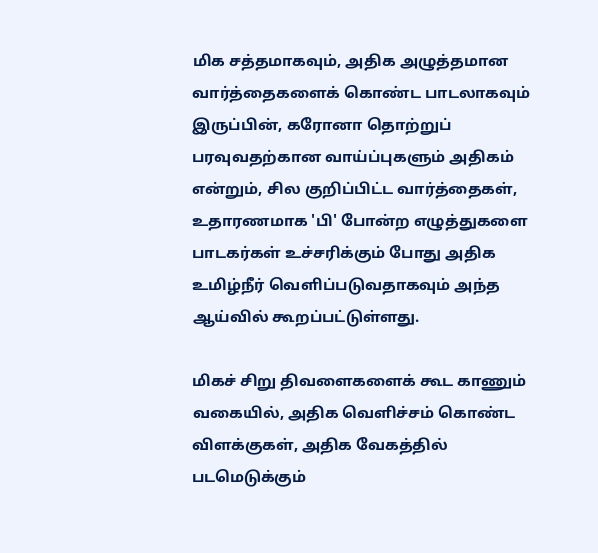மிக சத்தமாகவும், அதிக அழுத்தமான வார்த்தைகளைக் கொண்ட பாடலாகவும் இருப்பின், கரோனா தொற்றுப் பரவுவதற்கான வாய்ப்புகளும் அதிகம் என்றும், சில குறிப்பிட்ட வார்த்தைகள், உதாரணமாக 'பி' போன்ற எழுத்துகளை பாடகர்கள் உச்சரிக்கும் போது அதிக உமிழ்நீர் வெளிப்படுவதாகவும் அந்த ஆய்வில் கூறப்பட்டுள்ளது.

மிகச் சிறு திவளைகளைக் கூட காணும் வகையில், அதிக வெளிச்சம் கொண்ட விளக்குகள், அதிக வேகத்தில் படமெடுக்கும்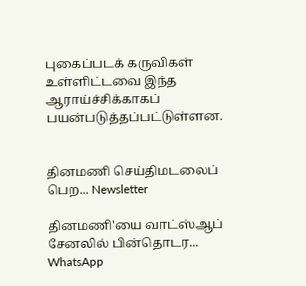புகைப்படக் கருவிகள் உள்ளிட்டவை இந்த ஆராய்ச்சிக்காகப் பயன்படுத்தப்பட்டுள்ளன.


தினமணி செய்திமடலைப் பெற... Newsletter

தினமணி'யை வாட்ஸ்ஆப் சேனலில் பின்தொடர... WhatsApp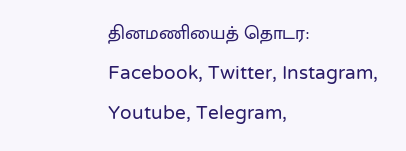தினமணியைத் தொடர: Facebook, Twitter, Instagram, Youtube, Telegram,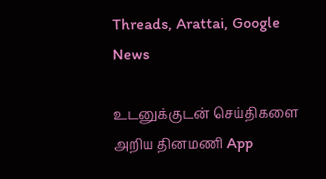Threads, Arattai, Google News

உடனுக்குடன் செய்திகளை அறிய தினமணி App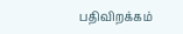பதிவிறக்கம்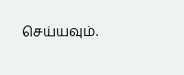செய்யவும்.